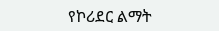የኮሪደር ልማት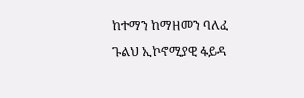ከተማን ከማዘመን ባለፈ ጉልህ ኢኮኖሚያዊ ፋይዳ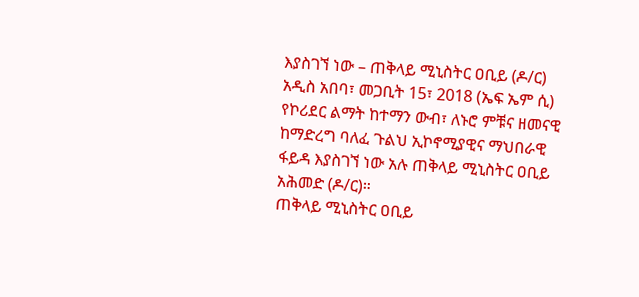እያስገኘ ነው – ጠቅላይ ሚኒስትር ዐቢይ (ዶ/ር)
አዲስ አበባ፣ መጋቢት 15፣ 2018 (ኤፍ ኤም ሲ) የኮሪደር ልማት ከተማን ውብ፣ ለኑሮ ምቹና ዘመናዊ ከማድረግ ባለፈ ጉልህ ኢኮኖሚያዊና ማህበራዊ ፋይዳ እያስገኘ ነው አሉ ጠቅላይ ሚኒስትር ዐቢይ አሕመድ (ዶ/ር)።
ጠቅላይ ሚኒስትር ዐቢይ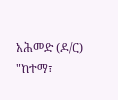አሕመድ (ዶ/ር) "ከተማ፣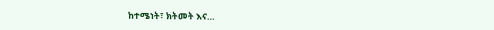ከተሜነት፣ ክትመት እና…